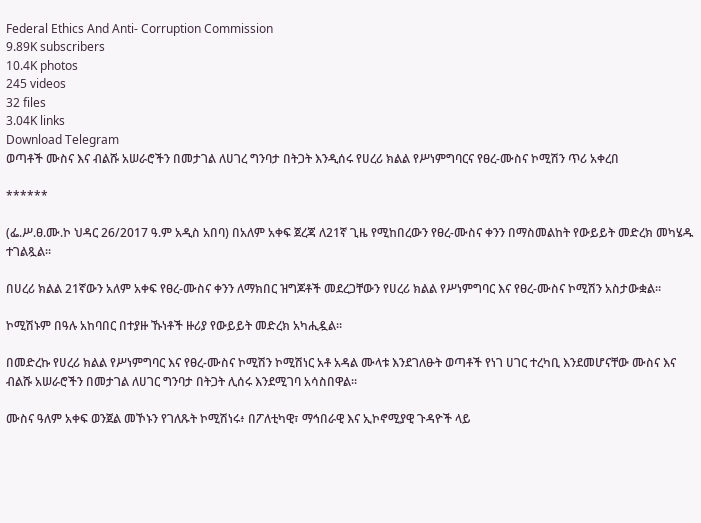Federal Ethics And Anti- Corruption Commission
9.89K subscribers
10.4K photos
245 videos
32 files
3.04K links
Download Telegram
ወጣቶች ሙስና እና ብልሹ አሠራሮችን በመታገል ለሀገረ ግንባታ በትጋት እንዲሰሩ የሀረሪ ክልል የሥነምግባርና የፀረ-ሙስና ኮሚሽን ጥሪ አቀረበ

******

(ፌ.ሥ.ፀ.ሙ.ኮ ህዳር 26/2017 ዓ.ም አዲስ አበባ) በአለም አቀፍ ጀረጃ ለ21ኛ ጊዜ የሚከበረውን የፀረ-ሙስና ቀንን በማስመልከት የውይይት መድረክ መካሄዱ ተገልጿል።

በሀረሪ ክልል 21ኛውን አለም አቀፍ የፀረ-ሙስና ቀንን ለማክበር ዝግጆቶች መደረጋቸውን የሀረሪ ክልል የሥነምግባር እና የፀረ-ሙስና ኮሚሽን አስታውቋል።

ኮሚሽኑም በዓሉ አከባበር በተያዙ ኹነቶች ዙሪያ የውይይት መድረክ አካሒዷል።

በመድረኩ የሀረሪ ክልል የሥነምግባር እና የፀረ-ሙስና ኮሚሽን ኮሚሽነር አቶ አዳል ሙላቱ እንደገለፁት ወጣቶች የነገ ሀገር ተረካቢ እንደመሆናቸው ሙስና እና ብልሹ አሠራሮችን በመታገል ለሀገር ግንባታ በትጋት ሊሰሩ እንደሚገባ አሳስበዋል።

ሙስና ዓለም አቀፍ ወንጀል መኾኑን የገለጹት ኮሚሽነሩ፥ በፖለቲካዊ፣ ማኅበራዊ እና ኢኮኖሚያዊ ጉዳዮች ላይ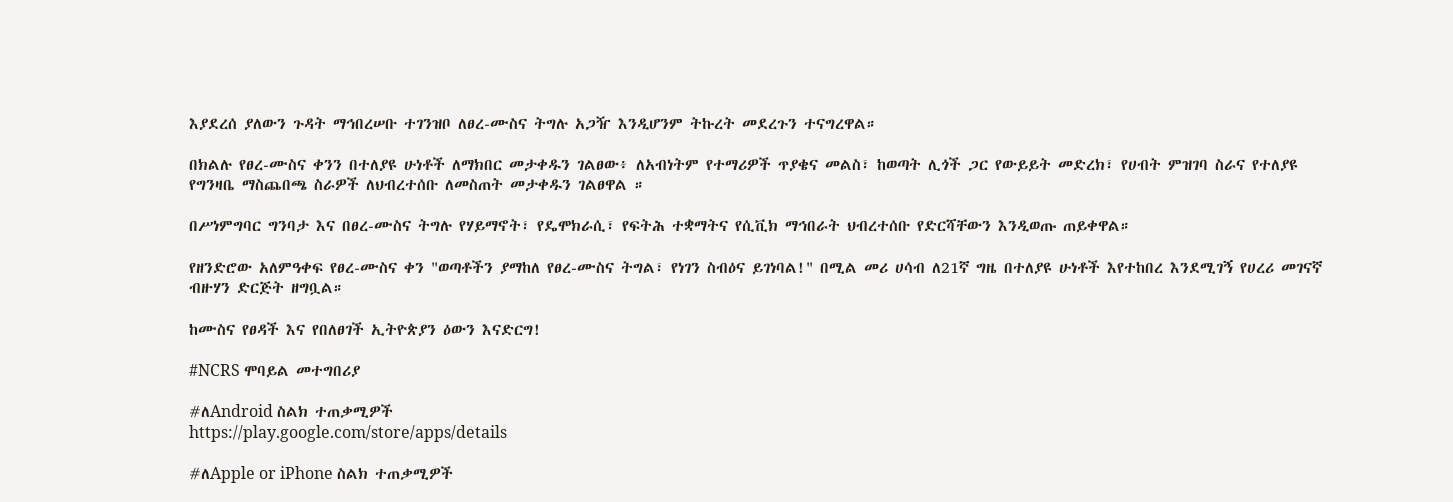እያደረሰ ያለውን ጉዳት ማኅበረሠቡ ተገንዝቦ ለፀረ-ሙስና ትግሉ አጋዥ እንዲሆንም ትኩረት መደረጉን ተናግረዋል።

በክልሉ የፀረ-ሙስና ቀንን በተለያዩ ሁነቶች ለማክበር መታቀዱን ገልፀው፥ ለአብነትም የተማሪዎች ጥያቄና መልስ፣ ከወጣት ሊጎች ጋር የውይይት መድረክ፣ የሀብት ምዝገባ ስራና የተለያዩ የግንዛቤ ማስጨበጫ ስራዎች ለህብረተሰቡ ለመስጠት መታቀዱን ገልፀዋል ።

በሥነምግባር ግንባታ እና በፀረ-ሙስና ትግሉ የሃይማኖት፣ የዴሞክራሲ፣ የፍትሕ ተቋማትና የሲቪክ ማኅበራት ህብረተሰቡ የድርሻቸውን እንዲወጡ ጠይቀዋል።

የዘንድሮው አለምዓቀፍ የፀረ-ሙስና ቀን "ወጣቶችን ያማከለ የፀረ-ሙስና ትግል፣ የነገን ስብዕና ይገነባል!" በሚል መሪ ሀሳብ ለ21ኛ ግዜ በተለያዩ ሁነቶች እየተከበረ እንደሚገኝ የሀረሪ መገናኛ ብዙሃን ድርጅት ዘግቧል።

ከሙስና የፀዳች እና የበለፀገች ኢትዮጵያን ዕውን እናድርግ!

#NCRS ሞባይል መተግበሪያ

#ለAndroid ስልክ ተጠቃሚዎች
https://play.google.com/store/apps/details

#ለApple or iPhone ስልክ ተጠቃሚዎች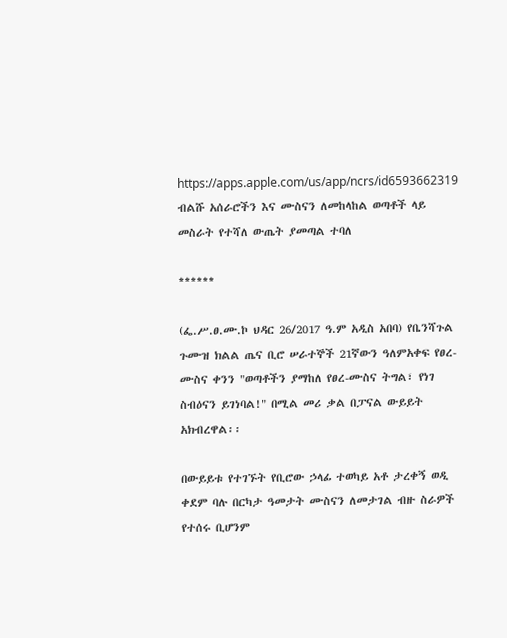https://apps.apple.com/us/app/ncrs/id6593662319
ብልሹ አሰራሮችን እና ሙስናን ለመከላከል ወጣቶች ላይ መስራት የተሻለ ውጤት ያመጣል ተባለ

******

(ፌ.ሥ.ፀ.ሙ.ኮ ህዳር 26/2017 ዓ.ም አዲስ አበባ) የቤንሻጉል ጉሙዝ ክልል ጤና ቢሮ ሠራተኞች 21ኛውን ዓለምአቀፍ የፀረ-ሙስና ቀንን "ወጣቶችን ያማከለ የፀረ-ሙስና ትግል፣ የነገ ስብዕናን ይገነባል!" በሚል መሪ ቃል በፓናል ውይይት አክብረዋል፡፡

በውይይቱ የተገኙት የቢሮው ኃላፊ ተወካይ አቶ ታረቀኝ ወዲ ቀደም ባሉ በርካታ ዓመታት ሙስናን ለመታገል ብዙ ስራዎች የተሰሩ ቢሆንም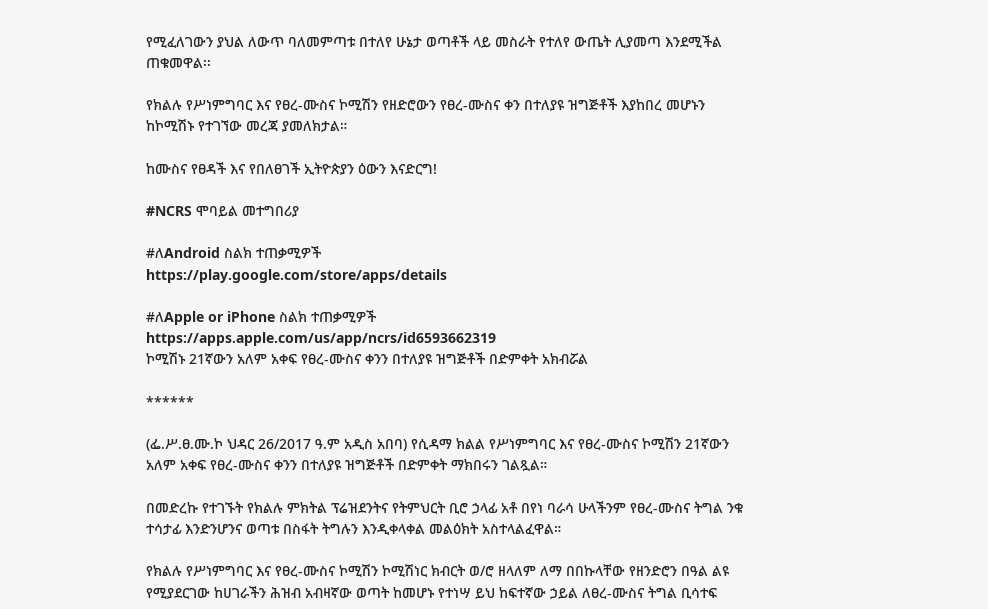የሚፈለገውን ያህል ለውጥ ባለመምጣቱ በተለየ ሁኔታ ወጣቶች ላይ መስራት የተለየ ውጤት ሊያመጣ እንደሚችል ጠቁመዋል፡፡

የክልሉ የሥነምግባር እና የፀረ-ሙስና ኮሚሽን የዘድሮውን የፀረ-ሙስና ቀን በተለያዩ ዝግጅቶች እያከበረ መሆኑን ከኮሚሽኑ የተገኘው መረጃ ያመለክታል።

ከሙስና የፀዳች እና የበለፀገች ኢትዮጵያን ዕውን እናድርግ!

#NCRS ሞባይል መተግበሪያ

#ለAndroid ስልክ ተጠቃሚዎች
https://play.google.com/store/apps/details

#ለApple or iPhone ስልክ ተጠቃሚዎች
https://apps.apple.com/us/app/ncrs/id6593662319
ኮሚሽኑ 21ኛውን አለም አቀፍ የፀረ-ሙስና ቀንን በተለያዩ ዝግጅቶች በድምቀት አክብሯል

******

(ፌ.ሥ.ፀ.ሙ.ኮ ህዳር 26/2017 ዓ.ም አዲስ አበባ) የሲዳማ ክልል የሥነምግባር እና የፀረ-ሙስና ኮሚሽን 21ኛውን አለም አቀፍ የፀረ-ሙስና ቀንን በተለያዩ ዝግጅቶች በድምቀት ማክበሩን ገልጿል።

በመድረኩ የተገኙት የክልሉ ምክትል ፕሬዝደንትና የትምህርት ቢሮ ኃላፊ አቶ በየነ ባራሳ ሁላችንም የፀረ-ሙስና ትግል ንቁ ተሳታፊ እንድንሆንና ወጣቱ በስፋት ትግሉን እንዲቀላቀል መልዕክት አስተላልፈዋል።

የክልሉ የሥነምግባር እና የፀረ-ሙስና ኮሚሽን ኮሚሽነር ክብርት ወ/ሮ ዘላለም ለማ በበኩላቸው የዘንድሮን በዓል ልዩ የሚያደርገው ከሀገራችን ሕዝብ አብዛኛው ወጣት ከመሆኑ የተነሣ ይህ ከፍተኛው ኃይል ለፀረ-ሙስና ትግል ቢሳተፍ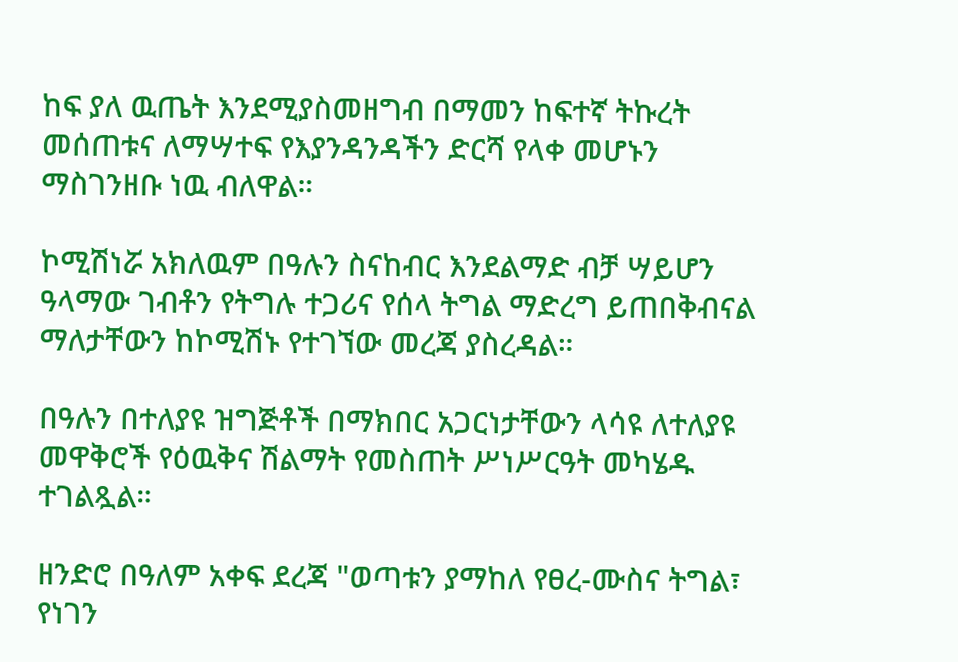ከፍ ያለ ዉጤት እንደሚያስመዘግብ በማመን ከፍተኛ ትኩረት መሰጠቱና ለማሣተፍ የእያንዳንዳችን ድርሻ የላቀ መሆኑን ማስገንዘቡ ነዉ ብለዋል።

ኮሚሽነሯ አክለዉም በዓሉን ስናከብር እንደልማድ ብቻ ሣይሆን ዓላማው ገብቶን የትግሉ ተጋሪና የሰላ ትግል ማድረግ ይጠበቅብናል ማለታቸውን ከኮሚሽኑ የተገኘው መረጃ ያስረዳል።

በዓሉን በተለያዩ ዝግጅቶች በማክበር አጋርነታቸውን ላሳዩ ለተለያዩ መዋቅሮች የዕዉቅና ሽልማት የመስጠት ሥነሥርዓት መካሄዱ ተገልጿል።

ዘንድሮ በዓለም አቀፍ ደረጃ "ወጣቱን ያማከለ የፀረ-ሙስና ትግል፣ የነገን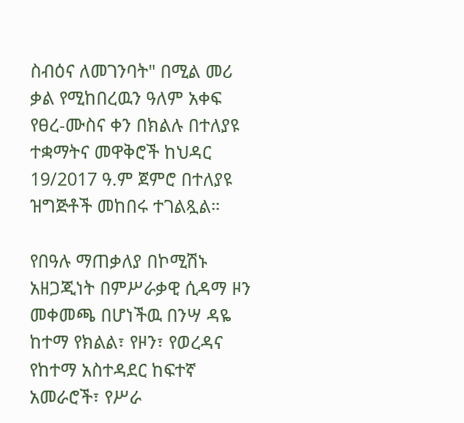ስብዕና ለመገንባት" በሚል መሪ ቃል የሚከበረዉን ዓለም አቀፍ የፀረ-ሙስና ቀን በክልሉ በተለያዩ ተቋማትና መዋቅሮች ከህዳር 19/2017 ዓ.ም ጀምሮ በተለያዩ ዝግጅቶች መከበሩ ተገልጿል።

የበዓሉ ማጠቃለያ በኮሚሽኑ አዘጋጂነት በምሥራቃዊ ሲዳማ ዞን መቀመጫ በሆነችዉ በንሣ ዳዬ ከተማ የክልል፣ የዞን፣ የወረዳና የከተማ አስተዳደር ከፍተኛ አመራሮች፣ የሥራ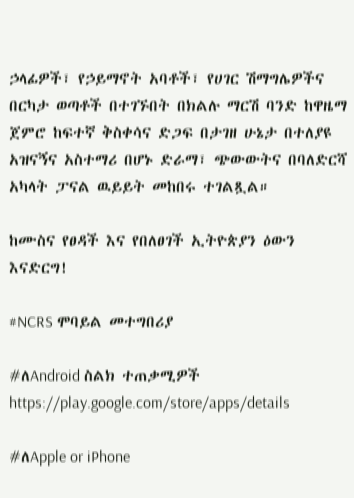ኃላፊዎች፣ የኃይማኖት አባቶች፣ የሀገር ሽማግሌዎችና በርካታ ወጣቶች በተገኙበት በክልሉ ማርሽ ባንድ ከዋዜማ ጀምሮ ከፍተኛ ቅስቀሳና ድጋፍ በታገዘ ሁኔታ በተለያዩ አዝናኝና አስተማሪ በሆኑ ድራማ፣ ጭውውትና በባለድርሻ አካላት ፓናል ዉይይት መከበሩ ተገልጿል።

ከሙስና የፀዳች እና የበለፀገች ኢትዮጵያን ዕውን እናድርግ!

#NCRS ሞባይል መተግበሪያ

#ለAndroid ስልክ ተጠቃሚዎች
https://play.google.com/store/apps/details

#ለApple or iPhone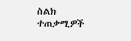ስልክ ተጠቃሚዎች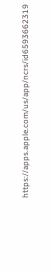https://apps.apple.com/us/app/ncrs/id6593662319